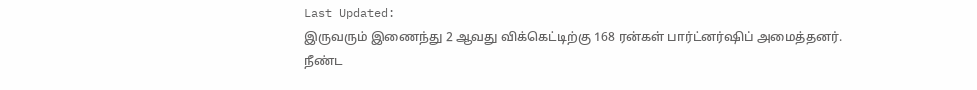Last Updated:
இருவரும் இணைந்து 2 ஆவது விக்கெட்டிற்கு 168 ரன்கள் பார்ட்னர்ஷிப் அமைத்தனர்.
நீண்ட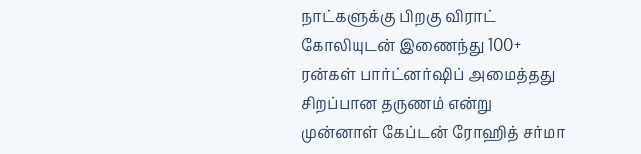நாட்களுக்கு பிறகு விராட் கோலியுடன் இணைந்து 100+ ரன்கள் பார்ட்னர்ஷிப் அமைத்தது சிறப்பான தருணம் என்று முன்னாள் கேப்டன் ரோஹித் சர்மா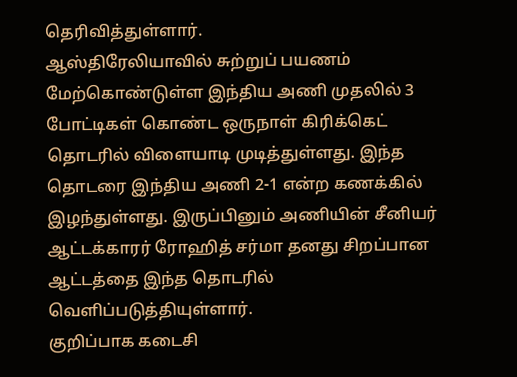தெரிவித்துள்ளார்.
ஆஸ்திரேலியாவில் சுற்றுப் பயணம் மேற்கொண்டுள்ள இந்திய அணி முதலில் 3 போட்டிகள் கொண்ட ஒருநாள் கிரிக்கெட் தொடரில் விளையாடி முடித்துள்ளது. இந்த தொடரை இந்திய அணி 2-1 என்ற கணக்கில் இழந்துள்ளது. இருப்பினும் அணியின் சீனியர் ஆட்டக்காரர் ரோஹித் சர்மா தனது சிறப்பான ஆட்டத்தை இந்த தொடரில் வெளிப்படுத்தியுள்ளார்.
குறிப்பாக கடைசி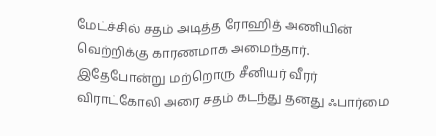மேட்ச்சில் சதம் அடித்த ரோஹித் அணியின் வெற்றிக்கு காரணமாக அமைந்தார். இதேபோன்று மற்றொரு சீனியர் வீரர் விராட்கோலி அரை சதம் கடந்து தனது ஃபார்மை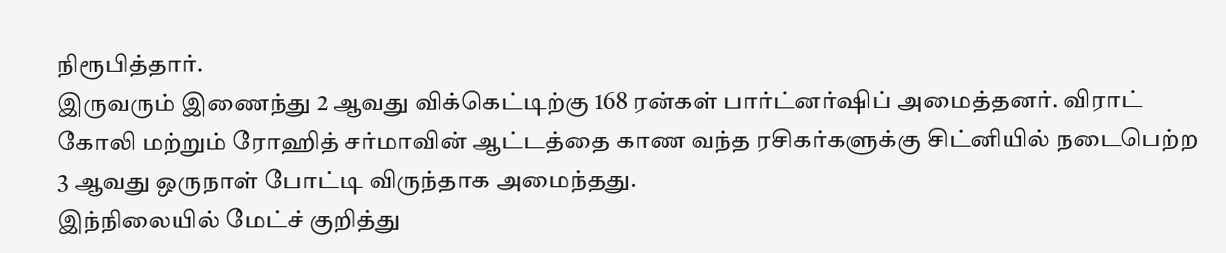நிரூபித்தார்.
இருவரும் இணைந்து 2 ஆவது விக்கெட்டிற்கு 168 ரன்கள் பார்ட்னர்ஷிப் அமைத்தனர். விராட் கோலி மற்றும் ரோஹித் சர்மாவின் ஆட்டத்தை காண வந்த ரசிகர்களுக்கு சிட்னியில் நடைபெற்ற 3 ஆவது ஒருநாள் போட்டி விருந்தாக அமைந்தது.
இந்நிலையில் மேட்ச் குறித்து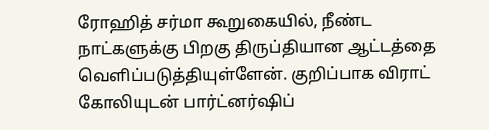ரோஹித் சர்மா கூறுகையில், நீண்ட நாட்களுக்கு பிறகு திருப்தியான ஆட்டத்தை வெளிப்படுத்தியுள்ளேன். குறிப்பாக விராட் கோலியுடன் பார்ட்னர்ஷிப்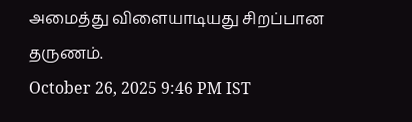அமைத்து விளையாடியது சிறப்பான தருணம்.
October 26, 2025 9:46 PM IST